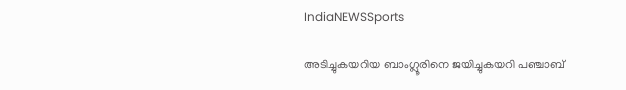IndiaNEWSSports

അടിച്ചുകയറിയ ബാംഗ്ലൂരിനെ ജയിച്ചുകയറി പഞ്ചാബ്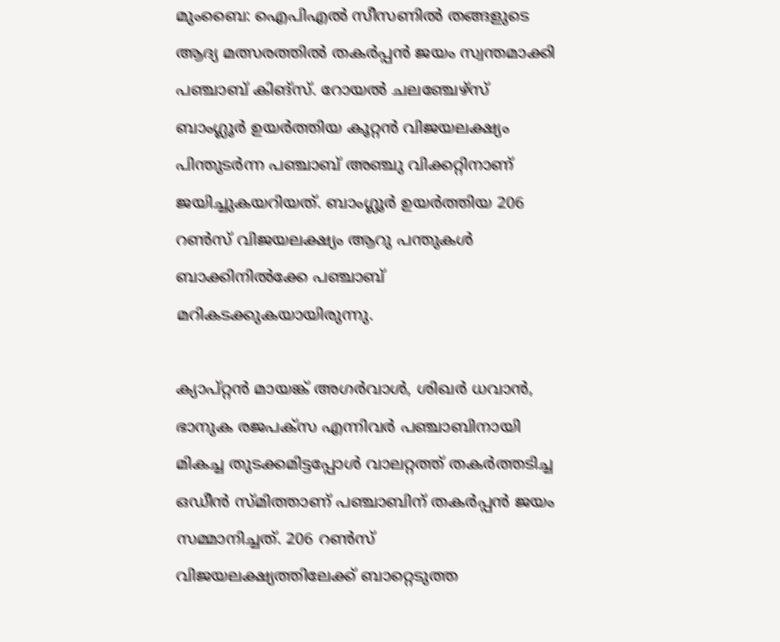മുംബൈ: ഐപിഎല്‍ സീസണില്‍ തങ്ങളുടെ ആദ്യ മത്സരത്തില്‍ തകര്‍പ്പന്‍ ജയം സ്വന്തമാക്കി പഞ്ചാബ് കിങ്സ്. റോയല്‍ ചലഞ്ചേഴ്‌സ് ബാംഗ്ലൂര്‍ ഉയര്‍ത്തിയ കൂറ്റന്‍ വിജയലക്ഷ്യം പിന്തുടര്‍ന്ന പഞ്ചാബ് അഞ്ചു വിക്കറ്റിനാണ് ജയിച്ചുകയറിയത്. ബാംഗ്ലൂര്‍ ഉയര്‍ത്തിയ 206 റണ്‍സ് വിജയലക്ഷ്യം ആറു പന്തുകള്‍ ബാക്കിനില്‍ക്കേ പഞ്ചാബ് മറികടക്കുകയായിരുന്നു.

ക്യാപ്റ്റന്‍ മായങ്ക് അഗര്‍വാള്‍, ശിഖര്‍ ധവാന്‍, ഭാനുക രജപക്സ എന്നിവര്‍ പഞ്ചാബിനായി മികച്ച തുടക്കമിട്ടപ്പോള്‍ വാലറ്റത്ത് തകര്‍ത്തടിച്ച ഒഡീന്‍ സ്മിത്താണ് പഞ്ചാബിന് തകര്‍പ്പന്‍ ജയം സമ്മാനിച്ചത്. 206 റണ്‍സ് വിജയലക്ഷ്യത്തിലേക്ക് ബാറ്റെടുത്ത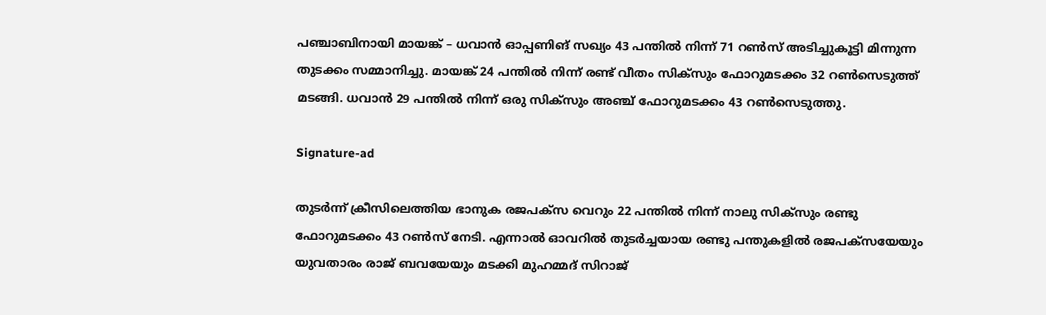പഞ്ചാബിനായി മായങ്ക് – ധവാന്‍ ഓപ്പണിങ് സഖ്യം 43 പന്തില്‍ നിന്ന് 71 റണ്‍സ് അടിച്ചുകൂട്ടി മിന്നുന്ന തുടക്കം സമ്മാനിച്ചു. മായങ്ക് 24 പന്തില്‍ നിന്ന് രണ്ട് വീതം സിക്സും ഫോറുമടക്കം 32 റണ്‍സെടുത്ത് മടങ്ങി. ധവാന്‍ 29 പന്തില്‍ നിന്ന് ഒരു സിക്സും അഞ്ച് ഫോറുമടക്കം 43 റണ്‍സെടുത്തു.

Signature-ad

തുടര്‍ന്ന് ക്രീസിലെത്തിയ ഭാനുക രജപക്സ വെറും 22 പന്തില്‍ നിന്ന് നാലു സിക്സും രണ്ടു ഫോറുമടക്കം 43 റണ്‍സ് നേടി. എന്നാല്‍ ഓവറില്‍ തുടര്‍ച്ചയായ രണ്ടു പന്തുകളില്‍ രജപക്സയേയും യുവതാരം രാജ് ബവയേയും മടക്കി മുഹമ്മദ് സിറാജ്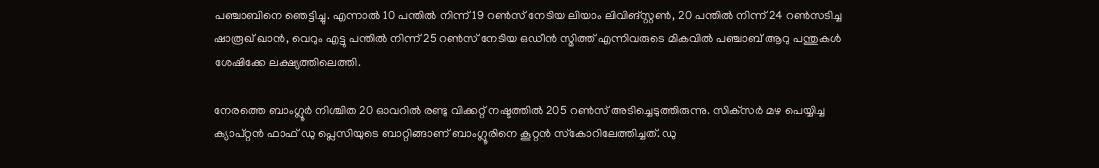പഞ്ചാബിനെ ഞെട്ടിച്ചു. എന്നാല്‍ 10 പന്തില്‍ നിന്ന് 19 റണ്‍സ് നേടിയ ലിയാം ലിവിങ്സ്റ്റണ്‍, 20 പന്തില്‍ നിന്ന് 24 റണ്‍സടിച്ച ഷാരൂഖ് ഖാന്‍, വെറും എട്ടു പന്തില്‍ നിന്ന് 25 റണ്‍സ് നേടിയ ഒഡീന്‍ സ്മിത്ത് എന്നിവരുടെ മികവില്‍ പഞ്ചാബ് ആറു പന്തുകള്‍ ശേഷിക്കേ ലക്ഷ്യത്തിലെത്തി.

നേരത്തെ ബാംഗ്ലൂര്‍ നിശ്ചിത 20 ഓവറില്‍ രണ്ടു വിക്കറ്റ് നഷ്ടത്തില്‍ 205 റണ്‍സ് അടിച്ചെടുത്തിരുന്നു. സിക്‌സര്‍ മഴ പെയ്യിച്ച ക്യാപ്റ്റന്‍ ഫാഫ് ഡു പ്ലെസിയുടെ ബാറ്റിങ്ങാണ് ബാംഗ്ലൂരിനെ കൂറ്റന്‍ സ്‌കോറിലേത്തിച്ചത്. ഡു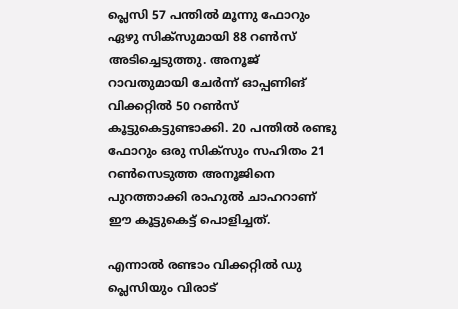പ്ലെസി 57 പന്തില്‍ മൂന്നു ഫോറും ഏഴു സിക്‌സുമായി 88 റണ്‍സ് അടിച്ചെടുത്തു. അനൂജ് റാവതുമായി ചേര്‍ന്ന് ഓപ്പണിങ് വിക്കറ്റില്‍ 50 റണ്‍സ് കൂട്ടുകെട്ടുണ്ടാക്കി. 20 പന്തില്‍ രണ്ടു ഫോറും ഒരു സിക്‌സും സഹിതം 21 റണ്‍സെടുത്ത അനൂജിനെ പുറത്താക്കി രാഹുല്‍ ചാഹറാണ് ഈ കൂട്ടുകെട്ട് പൊളിച്ചത്.

എന്നാല്‍ രണ്ടാം വിക്കറ്റില്‍ ഡു പ്ലെസിയും വിരാട്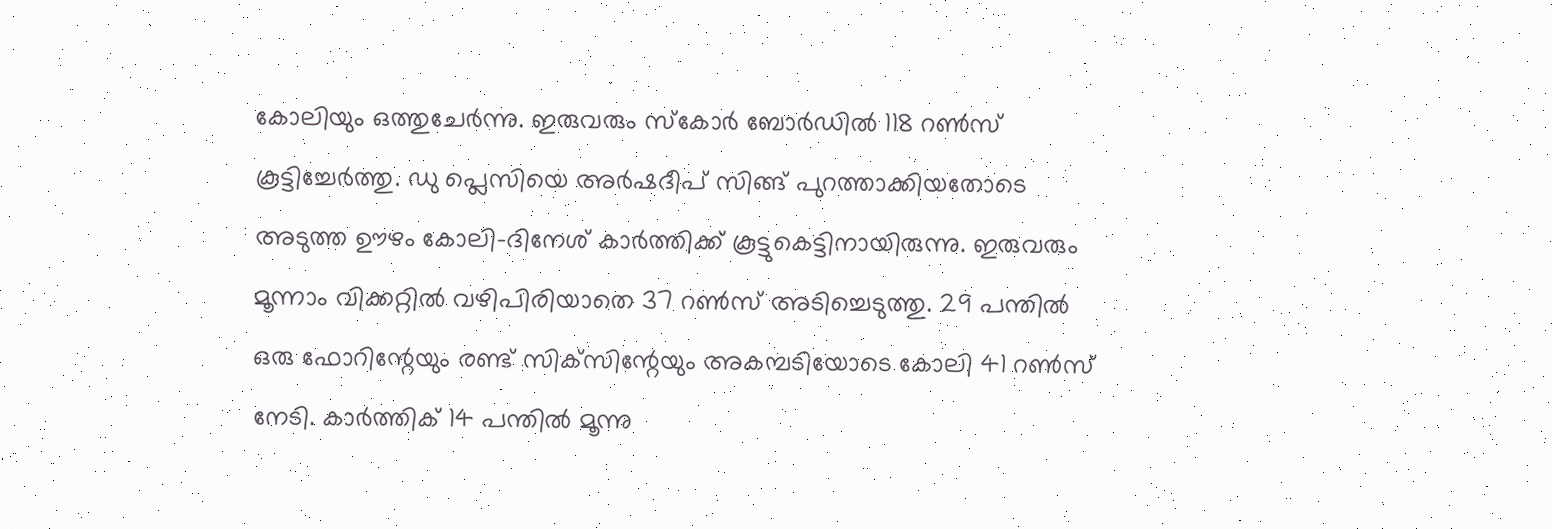കോലിയും ഒത്തുചേര്‍ന്നു. ഇരുവരും സ്‌കോര്‍ ബോര്‍ഡില്‍ 118 റണ്‍സ് കൂട്ടിച്ചേര്‍ത്തു. ഡു പ്ലെസിയെ അര്‍ഷദീപ് സിങ്ങ് പുറത്താക്കിയതോടെ അടുത്ത ഊഴം കോലി-ദിനേശ് കാര്‍ത്തിക്ക് കൂട്ടുകെട്ടിനായിരുന്നു. ഇരുവരും മൂന്നാം വിക്കറ്റില്‍ വഴിപിരിയാതെ 37 റണ്‍സ് അടിച്ചെടുത്തു. 29 പന്തില്‍ ഒരു ഫോറിന്റേയും രണ്ട് സിക്‌സിന്റേയും അകമ്പടിയോടെ കോലി 41 റണ്‍സ് നേടി. കാര്‍ത്തിക് 14 പന്തില്‍ മൂന്നു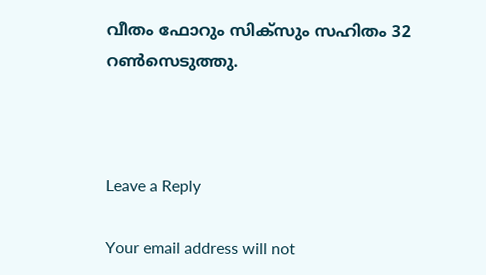വീതം ഫോറും സിക്‌സും സഹിതം 32 റണ്‍സെടുത്തു.



Leave a Reply

Your email address will not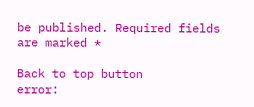be published. Required fields are marked *

Back to top button
error: